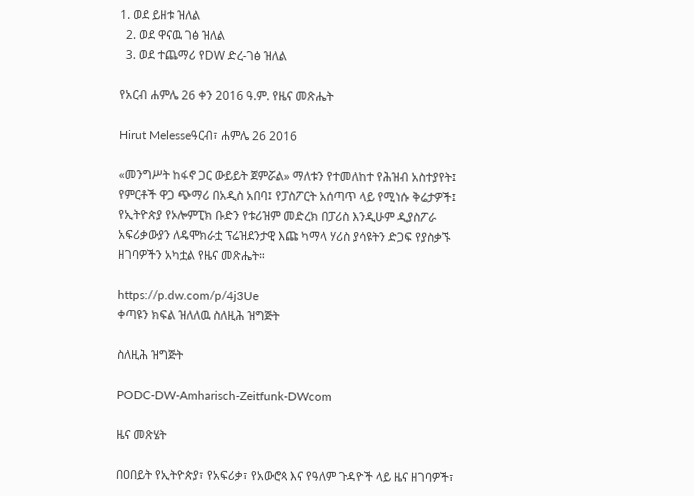1. ወደ ይዘቱ ዝለል
  2. ወደ ዋናዉ ገፅ ዝለል
  3. ወደ ተጨማሪ የDW ድረ-ገፅ ዝለል

የአርብ ሐምሌ 26 ቀን 2016 ዓ.ም. የዜና መጽሔት

Hirut Melesseዓርብ፣ ሐምሌ 26 2016

«መንግሥት ከፋኖ ጋር ውይይት ጀምሯል» ማለቱን የተመለከተ የሕዝብ አስተያየት፤ የምርቶች ዋጋ ጭማሪ በአዲስ አበባ፤ የፓስፖርት አሰጣጥ ላይ የሚነሱ ቅሬታዎች፤ የኢትዮጵያ የኦሎምፒክ ቡድን የቱሪዝም መድረክ በፓሪስ እንዲሁም ዲያስፖራ አፍሪቃውያን ለዴሞክራቷ ፕሬዝደንታዊ እጩ ካማላ ሃሪስ ያሳዩትን ድጋፍ የያስቃኙ ዘገባዎችን አካቷል የዜና መጽሔት።

https://p.dw.com/p/4j3Ue
ቀጣዩን ክፍል ዝለለዉ ስለዚሕ ዝግጅት

ስለዚሕ ዝግጅት

PODC-DW-Amharisch-Zeitfunk-DWcom

ዜና መጽሄት

በዐበይት የኢትዮጵያ፣ የአፍሪቃ፣ የአውሮጳ እና የዓለም ጉዳዮች ላይ ዜና ዘገባዎች፣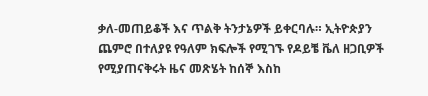ቃለ-መጠይቆች እና ጥልቅ ትንታኔዎች ይቀርባሉ። ኢትዮጵያን ጨምሮ በተለያዩ የዓለም ክፍሎች የሚገኙ የዶይቼ ቬለ ዘጋቢዎች የሚያጠናቅሩት ዜና መጽሄት ከሰኞ እስከ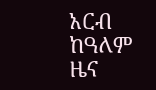አርብ ከዓለም ዜና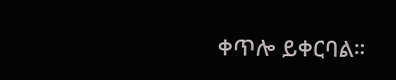ቀጥሎ ይቀርባል።